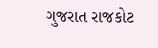ગુજરાત રાજકોટ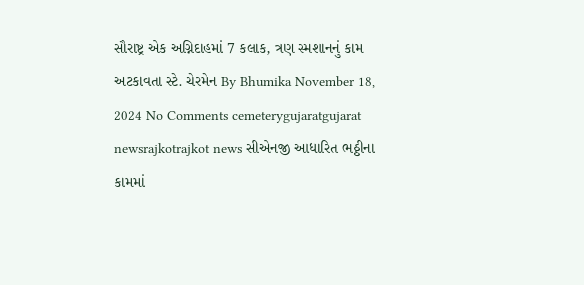સૌરાષ્ટ્ર એક અગ્નિદાહમાં 7 કલાક, ત્રણ સ્મશાનનું કામ અટકાવતા સ્ટે. ચેરમેન By Bhumika November 18, 2024 No Comments cemeterygujaratgujarat newsrajkotrajkot news સીએનજી આધારિત ભઠ્ઠીના કામમાં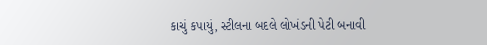કાચું કપાયું, સ્ટીલના બદલે લોખંડની પેટી બનાવી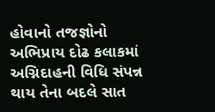હોવાનો તજજ્ઞોનો અભિપ્રાય દોઢ કલાકમાં અગ્નિદાહની વિધિ સંપન્ન થાય તેના બદલે સાત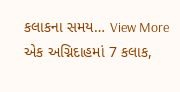કલાકના સમય… View More એક અગ્નિદાહમાં 7 કલાક,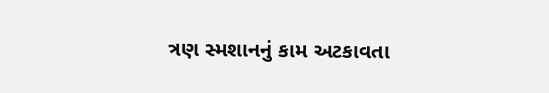ત્રણ સ્મશાનનું કામ અટકાવતા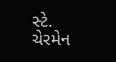સ્ટે. ચેરમેન